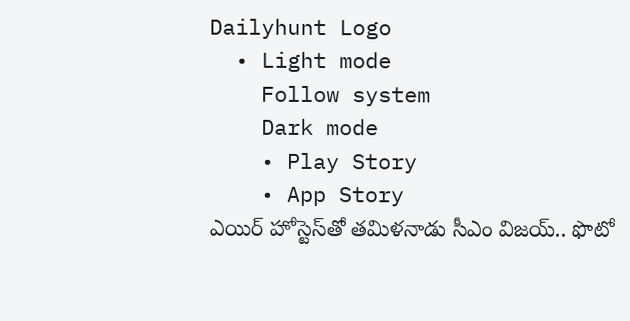Dailyhunt Logo
  • Light mode
    Follow system
    Dark mode
    • Play Story
    • App Story
ఎయిర్ హోస్టెస్‌తో తమిళనాడు సీఎం విజయ్.. ఫొటో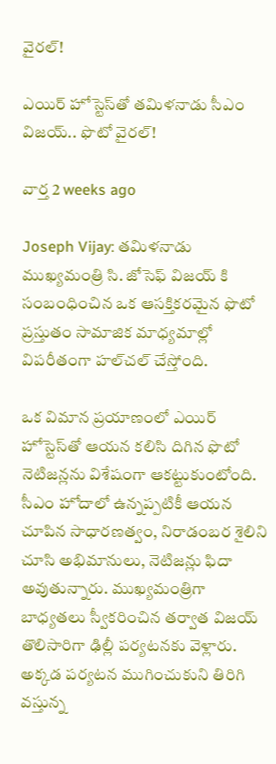వైరల్!

ఎయిర్ హోస్టెస్‌తో తమిళనాడు సీఎం విజయ్.. ఫొటో వైరల్!

వార్త 2 weeks ago

Joseph Vijay: తమిళనాడు ముఖ్యమంత్రి సి. జోసెఫ్ విజయ్ కి సంబంధించిన ఒక ఆసక్తికరమైన ఫొటో ప్రస్తుతం సామాజిక మాధ్యమాల్లో విపరీతంగా హల్‌చల్ చేస్తోంది.

ఒక విమాన ప్రయాణంలో ఎయిర్ హోస్టెస్‌తో ఆయన కలిసి దిగిన ఫొటో నెటిజన్లను విశేషంగా ఆకట్టుకుంటోంది. సీఎం హోదాలో ఉన్నప్పటికీ ఆయన చూపిన సాధారణత్వం, నిరాడంబర శైలిని చూసి అభిమానులు, నెటిజన్లు ఫిదా అవుతున్నారు. ముఖ్యమంత్రిగా బాధ్యతలు స్వీకరించిన తర్వాత విజయ్ తొలిసారిగా ఢిల్లీ పర్యటనకు వెళ్లారు. అక్కడ పర్యటన ముగించుకుని తిరిగి వస్తున్న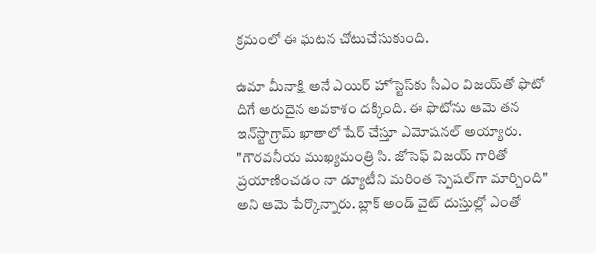క్రమంలో ఈ ఘటన చోటుచేసుకుంది.

ఉమా మీనాక్షి అనే ఎయిర్ హోస్టెస్‌కు సీఎం విజయ్‌తో ఫొటో దిగే అరుదైన అవకాశం దక్కింది. ఈ ఫొటోను ఆమె తన ఇన్‌స్టాగ్రామ్ ఖాతాలో షేర్ చేస్తూ ఎమోషనల్ అయ్యారు. "గౌరవనీయ ముఖ్యమంత్రి సి. జోసెఫ్ విజయ్ గారితో ప్రయాణించడం నా డ్యూటీని మరింత స్పెషల్‌గా మార్చింది" అని ఆమె పేర్కొన్నారు. బ్లాక్ అండ్ వైట్ దుస్తుల్లో ఎంతో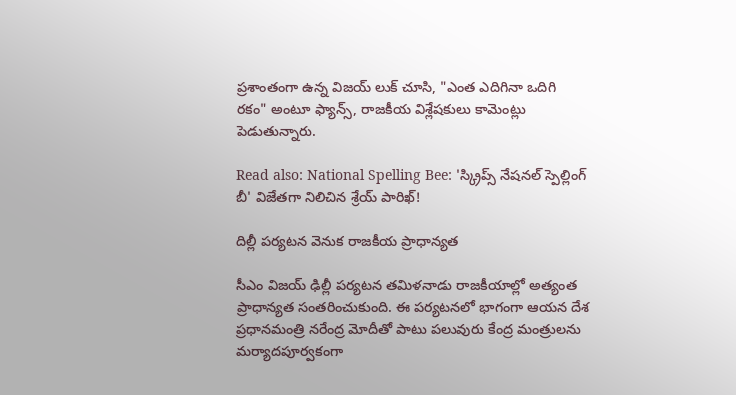ప్రశాంతంగా ఉన్న విజయ్ లుక్ చూసి, "ఎంత ఎదిగినా ఒదిగి రకం" అంటూ ఫ్యాన్స్, రాజకీయ విశ్లేషకులు కామెంట్లు పెడుతున్నారు.

Read also: National Spelling Bee: 'స్క్రిప్స్ నేషనల్ స్పెల్లింగ్ బీ' విజేతగా నిలిచిన శ్రేయ్ పారిఖ్!

దిల్లీ పర్యటన వెనుక రాజకీయ ప్రాధాన్యత

సీఎం విజయ్ ఢిల్లీ పర్యటన తమిళనాడు రాజకీయాల్లో అత్యంత ప్రాధాన్యత సంతరించుకుంది. ఈ పర్యటనలో భాగంగా ఆయన దేశ ప్రధానమంత్రి నరేంద్ర మోదీతో పాటు పలువురు కేంద్ర మంత్రులను మర్యాదపూర్వకంగా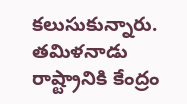కలుసుకున్నారు. తమిళనాడు రాష్ట్రానికి కేంద్రం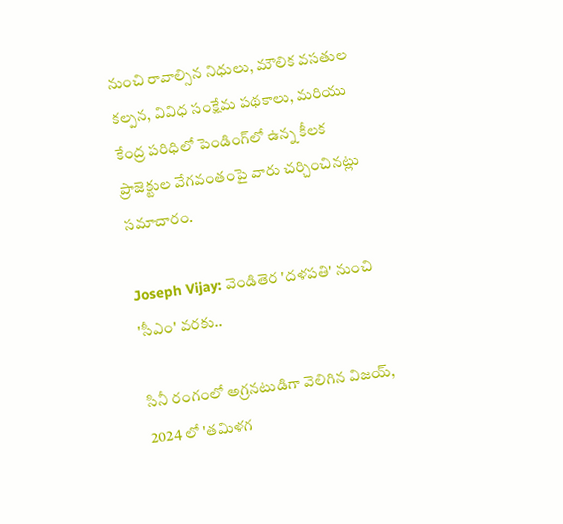నుంచి రావాల్సిన నిధులు, మౌలిక వసతుల కల్పన, వివిధ సంక్షేమ పథకాలు, మరియు కేంద్ర పరిధిలో పెండింగ్‌లో ఉన్న కీలక ప్రాజెక్టుల వేగవంతంపై వారు చర్చించినట్లు సమాచారం.

Joseph Vijay: వెండితెర 'దళపతి' నుంచి 'సీఎం' వరకు..

సినీ రంగంలో అగ్రనటుడిగా వెలిగిన విజయ్, 2024 లో 'తమిళగ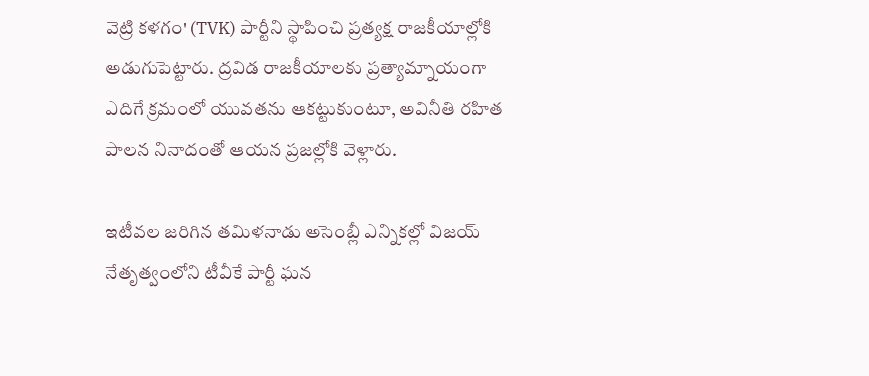వెట్రి కళగం' (TVK) పార్టీని స్థాపించి ప్రత్యక్ష రాజకీయాల్లోకి అడుగుపెట్టారు. ద్రవిడ రాజకీయాలకు ప్రత్యామ్నాయంగా ఎదిగే క్రమంలో యువతను ఆకట్టుకుంటూ, అవినీతి రహిత పాలన నినాదంతో ఆయన ప్రజల్లోకి వెళ్లారు.

ఇటీవల జరిగిన తమిళనాడు అసెంబ్లీ ఎన్నికల్లో విజయ్ నేతృత్వంలోని టీవీకే పార్టీ ఘన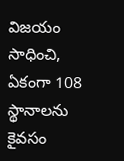విజయం సాధించి, ఏకంగా 108 స్థానాలను కైవసం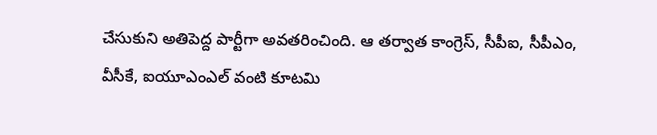చేసుకుని అతిపెద్ద పార్టీగా అవతరించింది. ఆ తర్వాత కాంగ్రెస్, సీపీఐ, సీపీఎం, వీసీకే, ఐయూఎంఎల్ వంటి కూటమి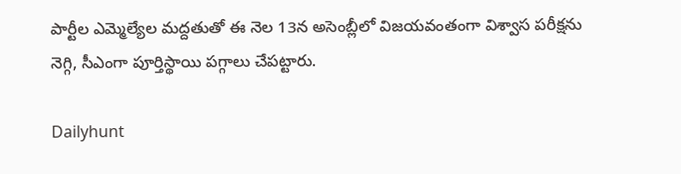పార్టీల ఎమ్మెల్యేల మద్దతుతో ఈ నెల 13న అసెంబ్లీలో విజయవంతంగా విశ్వాస పరీక్షను నెగ్గి, సీఎంగా పూర్తిస్థాయి పగ్గాలు చేపట్టారు.

Dailyhunt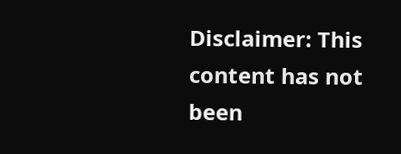Disclaimer: This content has not been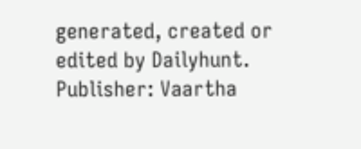generated, created or edited by Dailyhunt. Publisher: Vaartha